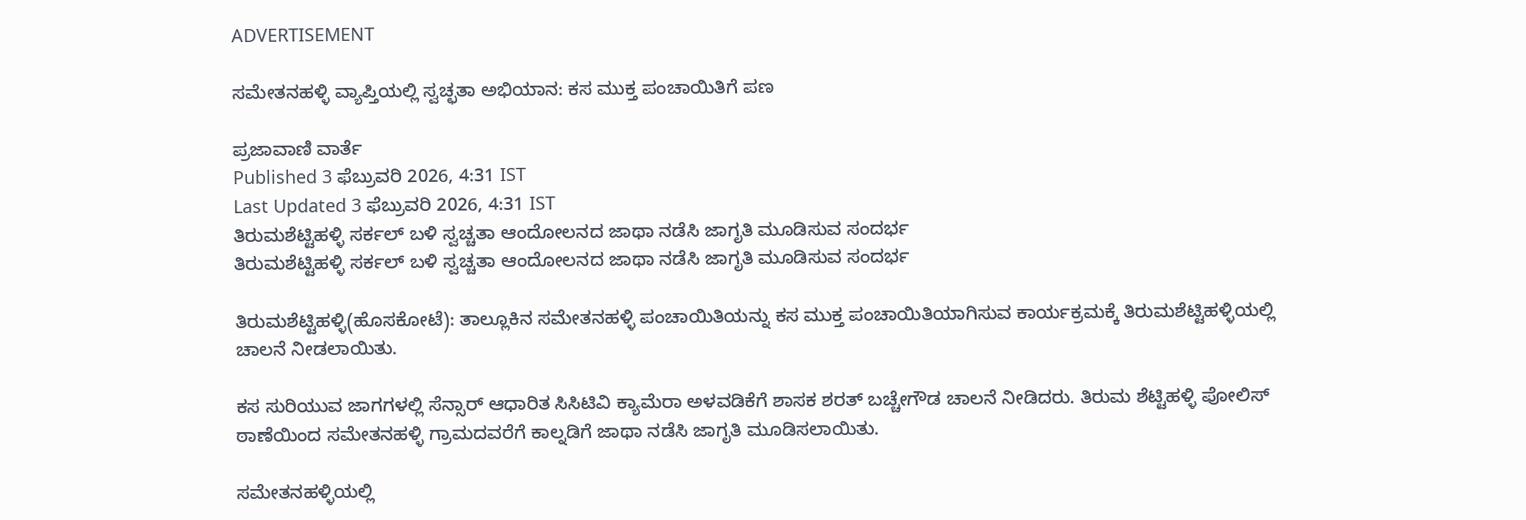ADVERTISEMENT

ಸಮೇತನಹಳ್ಳಿ ವ್ಯಾಪ್ತಿಯಲ್ಲಿ ಸ್ವಚ್ಛತಾ ಅಭಿಯಾನ: ಕಸ ಮುಕ್ತ ಪಂಚಾಯಿತಿಗೆ ಪಣ

ಪ್ರಜಾವಾಣಿ ವಾರ್ತೆ
Published 3 ಫೆಬ್ರುವರಿ 2026, 4:31 IST
Last Updated 3 ಫೆಬ್ರುವರಿ 2026, 4:31 IST
ತಿರುಮಶೆಟ್ಟಿಹಳ್ಳಿ ಸರ್ಕಲ್ ಬಳಿ ಸ್ವಚ್ಚತಾ ಆಂದೋಲನದ ಜಾಥಾ ನಡೆಸಿ ಜಾಗೃತಿ ಮೂಡಿಸುವ ಸಂದರ್ಭ
ತಿರುಮಶೆಟ್ಟಿಹಳ್ಳಿ ಸರ್ಕಲ್ ಬಳಿ ಸ್ವಚ್ಚತಾ ಆಂದೋಲನದ ಜಾಥಾ ನಡೆಸಿ ಜಾಗೃತಿ ಮೂಡಿಸುವ ಸಂದರ್ಭ

ತಿರುಮಶೆಟ್ಟಿಹಳ್ಳಿ(ಹೊಸಕೋಟೆ): ತಾಲ್ಲೂಕಿನ ಸಮೇತನಹಳ್ಳಿ ಪಂಚಾಯಿತಿಯನ್ನು ಕಸ ಮುಕ್ತ ಪಂಚಾಯಿತಿಯಾಗಿಸುವ ಕಾರ್ಯಕ್ರಮಕ್ಕೆ ತಿರುಮಶೆಟ್ಟಿಹಳ್ಳಿಯಲ್ಲಿ ಚಾಲನೆ ನೀಡಲಾಯಿತು.

ಕಸ ಸುರಿಯುವ ಜಾಗಗಳಲ್ಲಿ ಸೆನ್ಸಾರ್ ಆಧಾರಿತ ಸಿಸಿಟಿವಿ ಕ್ಯಾಮೆರಾ ಅಳವಡಿಕೆಗೆ ಶಾಸಕ ಶರತ್‌ ಬಚ್ಚೇಗೌಡ ಚಾಲನೆ ನೀಡಿದರು. ತಿರುಮ ಶೆಟ್ಟಿಹಳ್ಳಿ ಪೋಲಿಸ್ ಠಾಣೆಯಿಂದ ‌ಸಮೇತನಹಳ್ಳಿ ಗ್ರಾಮದವರೆಗೆ ಕಾಲ್ನಡಿಗೆ ಜಾಥಾ ನಡೆಸಿ ಜಾಗೃತಿ ಮೂಡಿಸಲಾಯಿತು.

ಸಮೇತನಹಳ್ಳಿಯಲ್ಲಿ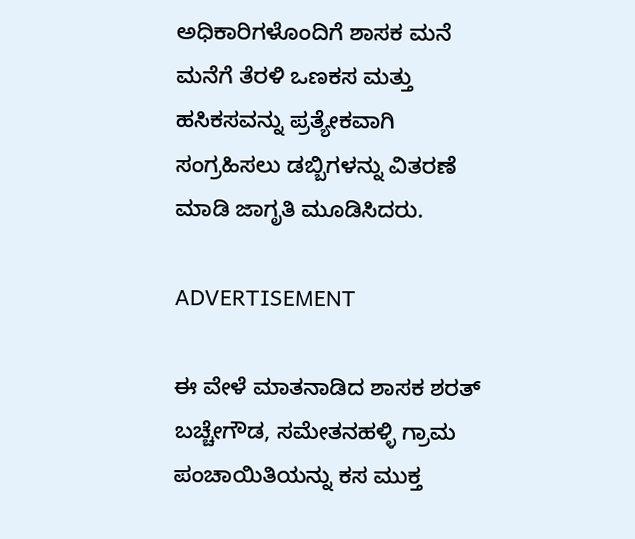ಅಧಿಕಾರಿಗಳೊಂದಿಗೆ ಶಾಸಕ ಮನೆ ಮನೆಗೆ ತೆರಳಿ ಒಣಕಸ ಮತ್ತು ಹಸಿಕಸವನ್ನು ಪ್ರತ್ಯೇಕವಾಗಿ ಸಂಗ್ರಹಿಸಲು ಡಬ್ಬಿಗಳನ್ನು ವಿತರಣೆ ಮಾಡಿ ಜಾಗೃತಿ ಮೂಡಿಸಿದರು.

ADVERTISEMENT

ಈ ವೇಳೆ ಮಾತನಾಡಿದ ಶಾಸಕ ಶರತ್ ಬಚ್ಚೇಗೌಡ, ಸಮೇತನಹಳ್ಳಿ ಗ್ರಾಮ ಪಂಚಾಯಿತಿಯನ್ನು ಕಸ ಮುಕ್ತ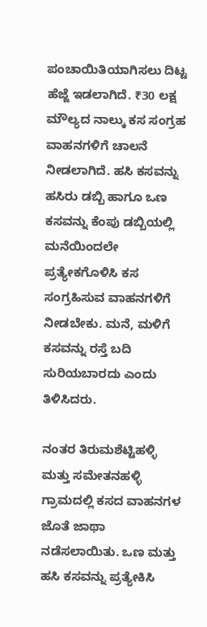ಪಂಚಾಯಿತಿಯಾಗಿಸಲು ದಿಟ್ಟ ಹೆಜ್ಜೆ ಇಡಲಾಗಿದೆ. ₹30 ಲಕ್ಷ ಮೌಲ್ಯದ ನಾಲ್ಕು ಕಸ ಸಂಗ್ರಹ ವಾಹನಗಳಿಗೆ ಚಾಲನೆ ನೀಡಲಾಗಿದೆ. ಹಸಿ ಕಸವನ್ನು ಹಸಿರು ಡಬ್ಬಿ ಹಾಗೂ ಒಣ ಕಸವನ್ನು ಕೆಂಪು ಡಬ್ಬಿಯಲ್ಲಿ ಮನೆಯಿಂದಲೇ ಪ್ರತ್ಯೇಕಗೊಳಿಸಿ ಕಸ ಸಂಗ್ರಹಿಸುವ ವಾಹನಗಳಿಗೆ ನೀಡಬೇಕು. ಮನೆ, ಮಳಿಗೆ ಕಸವನ್ನು ರಸ್ತೆ ಬದಿ ಸುರಿಯಬಾರದು ಎಂದು ತಿಳಿಸಿದರು.

ನಂತರ ತಿರುಮಶೆಟ್ಟಿಹಳ್ಳಿ ಮತ್ತು ಸಮೇತನಹಳ್ಳಿ ಗ್ರಾಮದಲ್ಲಿ ಕಸದ ವಾಹನಗಳ ಜೊತೆ ಜಾಥಾ ನಡೆಸಲಾಯಿತು. ಒಣ ಮತ್ತು ಹಸಿ ಕಸವನ್ನು ಪ್ರತ್ಯೇಕಿಸಿ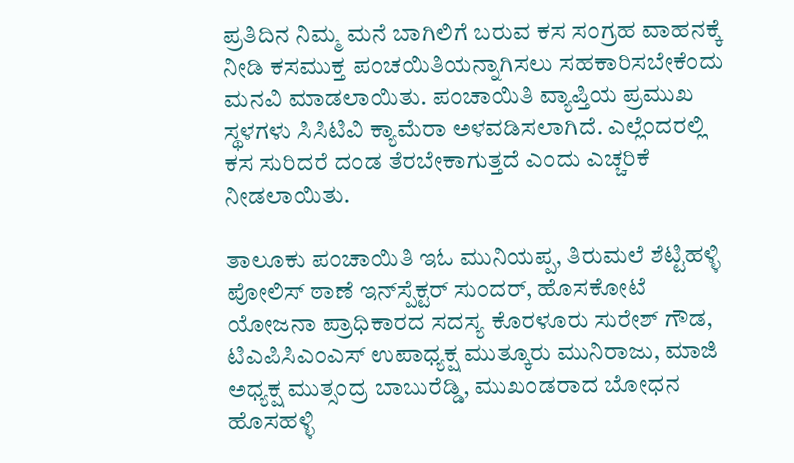ಪ್ರತಿದಿನ ನಿಮ್ಮ ಮನೆ ಬಾಗಿಲಿಗೆ ಬರುವ ಕಸ ಸಂಗ್ರಹ ವಾಹನಕ್ಕೆ ನೀಡಿ ಕಸಮುಕ್ತ ಪಂಚಯಿತಿಯನ್ನಾಗಿಸಲು ಸಹಕಾರಿಸಬೇಕೆಂದು ಮನವಿ ಮಾಡಲಾಯಿತು. ಪಂಚಾಯಿತಿ ವ್ಯಾಪ್ತಿಯ ಪ್ರಮುಖ ಸ್ಥಳಗಳು ಸಿಸಿಟಿವಿ ಕ್ಯಾಮೆರಾ ಅಳವಡಿಸಲಾಗಿದೆ. ಎಲ್ಲೆಂದರಲ್ಲಿ ಕಸ ಸುರಿದರೆ ದಂಡ ತೆರಬೇಕಾಗುತ್ತದೆ ಎಂದು ಎಚ್ಚರಿಕೆ ನೀಡಲಾಯಿತು.

ತಾಲೂಕು ಪಂಚಾಯಿತಿ ಇಓ ಮುನಿಯಪ್ಪ, ತಿರುಮಲೆ ಶೆಟ್ಟಿಹಳ್ಳಿ ಪೋಲಿಸ್ ಠಾಣೆ ಇನ್‌ಸ್ಪೆಕ್ಟರ್‌ ಸುಂದರ್, ಹೊಸಕೋಟೆ ಯೋಜನಾ ಪ್ರಾಧಿಕಾರದ ಸದಸ್ಯ ಕೊರಳೂರು ಸುರೇಶ್ ಗೌಡ, ಟಿಎಪಿಸಿಎಂಎಸ್ ಉಪಾಧ್ಯಕ್ಷ ಮುತ್ಕೂರು ಮುನಿರಾಜು, ಮಾಜಿ ಅಧ್ಯಕ್ಷ ಮುತ್ಸಂದ್ರ ಬಾಬುರೆಡ್ಡಿ, ಮುಖಂಡರಾದ ಬೋಧನ ಹೊಸಹಳ್ಳಿ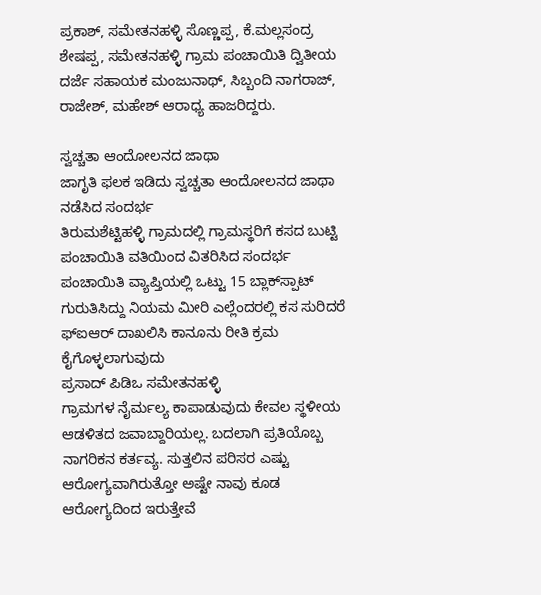ಪ್ರಕಾಶ್, ಸಮೇತನಹಳ್ಳಿ ಸೊಣ್ಣಪ್ಪ, ಕೆ.ಮಲ್ಲಸಂದ್ರ ಶೇಷಪ್ಪ, ಸಮೇತನಹಳ್ಳಿ ಗ್ರಾಮ ಪಂಚಾಯಿತಿ ದ್ವಿತೀಯ ದರ್ಜೆ ಸಹಾಯಕ ಮಂಜುನಾಥ್, ಸಿಬ್ಬಂದಿ ನಾಗರಾಜ್, ರಾಜೇಶ್, ಮಹೇಶ್ ಆರಾಧ್ಯ ಹಾಜರಿದ್ದರು.

ಸ್ವಚ್ಚತಾ ಆಂದೋಲನದ ಜಾಥಾ
ಜಾಗೃತಿ ಫಲಕ ಇಡಿದು ಸ್ವಚ್ಚತಾ ಆಂದೋಲನದ ಜಾಥಾ ನಡೆಸಿದ ಸಂದರ್ಭ
ತಿರುಮಶೆಟ್ಟಿಹಳ್ಳಿ ಗ್ರಾಮದಲ್ಲಿ ಗ್ರಾಮಸ್ಥರಿಗೆ ಕಸದ ಬುಟ್ಟಿ ಪಂಚಾಯಿತಿ ವತಿಯಿಂದ ವಿತರಿಸಿದ ಸಂದರ್ಭ
ಪಂಚಾಯಿತಿ ವ್ಯಾಪ್ತಿಯಲ್ಲಿ ಒಟ್ಟು 15 ಬ್ಲಾಕ್‌ಸ್ಪಾಟ್ ಗುರುತಿಸಿದ್ದು ನಿಯಮ ಮೀರಿ ಎಲ್ಲೆಂದರಲ್ಲಿ ಕಸ ಸುರಿದರೆ ಫ್‌ಐಆರ್ ದಾಖಲಿಸಿ ಕಾನೂನು ರೀತಿ ಕ್ರಮ ಕೈಗೊಳ್ಳಲಾಗುವುದು
ಪ್ರಸಾದ್ ಪಿಡಿಒ ಸಮೇತನಹಳ್ಳಿ
ಗ್ರಾಮಗಳ ನೈರ್ಮಲ್ಯ ಕಾಪಾಡುವುದು ಕೇವಲ ಸ್ಥಳೀಯ ಆಡಳಿತದ ಜವಾಬ್ದಾರಿಯಲ್ಲ. ಬದಲಾಗಿ ಪ್ರತಿಯೊಬ್ಬ ನಾಗರಿಕನ ಕರ್ತವ್ಯ. ಸುತ್ತಲಿನ ಪರಿಸರ ಎಷ್ಟು ಆರೋಗ್ಯವಾಗಿರುತ್ತೋ ಅಷ್ಟೇ ನಾವು ಕೂಡ ಆರೋಗ್ಯದಿಂದ ಇರುತ್ತೇವೆ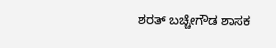ಶರತ್ ಬಚ್ಚೇಗೌಡ ಶಾಸಕ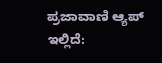ಪ್ರಜಾವಾಣಿ ಆ್ಯಪ್ ಇಲ್ಲಿದೆ: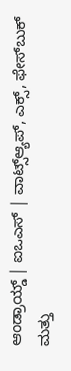ಆಂಡ್ರಾಯ್ಡ್ | ಐಒಎಸ್ | ವಾಟ್ಸ್ಆ್ಯಪ್, ಎಕ್ಸ್, ಫೇಸ್‌ಬುಕ್ ಮತ್ತು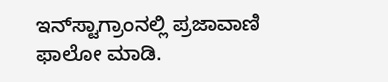ಇನ್‌ಸ್ಟಾಗ್ರಾಂನಲ್ಲಿ ಪ್ರಜಾವಾಣಿ ಫಾಲೋ ಮಾಡಿ.